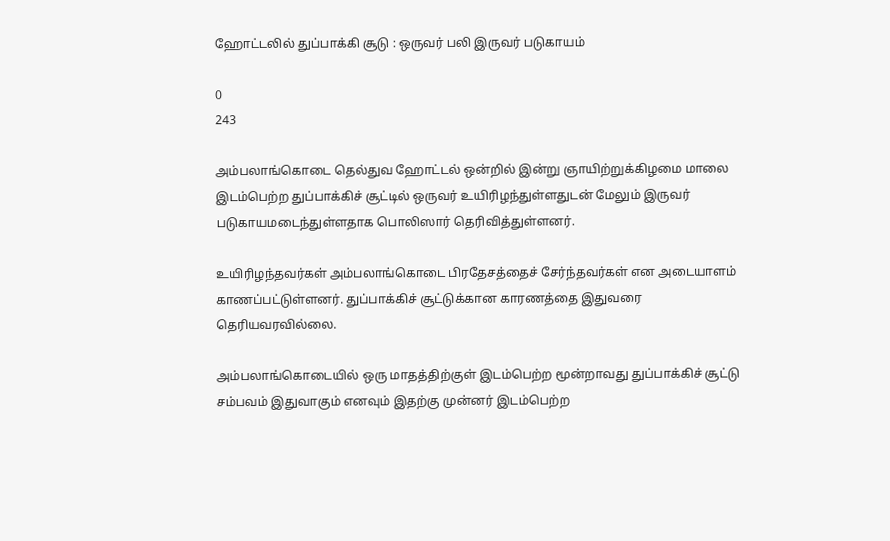ஹோட்டலில் துப்பாக்கி சூடு : ஒருவர் பலி இருவர் படுகாயம்

0
243

அம்பலாங்கொடை தெல்துவ ஹோட்டல் ஒன்றில் இன்று ஞாயிற்றுக்கிழமை மாலை இடம்பெற்ற துப்பாக்கிச் சூட்டில் ஒருவர் உயிரிழந்துள்ளதுடன் மேலும் இருவர் படுகாயமடைந்துள்ளதாக பொலிஸார் தெரிவித்துள்ளனர்.

உயிரிழந்தவர்கள் அம்பலாங்கொடை பிரதேசத்தைச் சேர்ந்தவர்கள் என அடையாளம் காணப்பட்டுள்ளனர். துப்பாக்கிச் சூட்டுக்கான காரணத்தை இதுவரை தெரியவரவில்லை.

அம்பலாங்கொடையில் ஒரு மாதத்திற்குள் இடம்பெற்ற மூன்றாவது துப்பாக்கிச் சூட்டு சம்பவம் இதுவாகும் எனவும் இதற்கு முன்னர் இடம்பெற்ற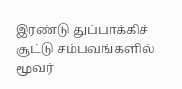இரண்டு துப்பாக்கிச் சூட்டு சம்பவங்களில் மூவர்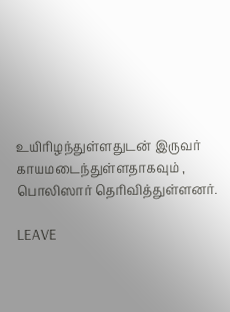உயிரிழந்துள்ளதுடன் இருவர் காயமடைந்துள்ளதாகவும் , பொலிஸார் தெரிவித்துள்ளனர்.

LEAVE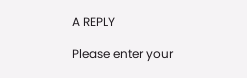A REPLY

Please enter your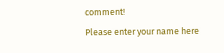comment!
Please enter your name here